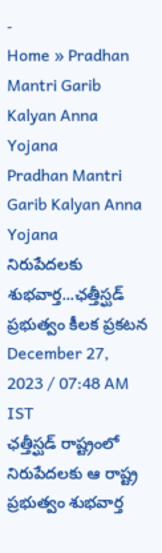-
Home » Pradhan Mantri Garib Kalyan Anna Yojana
Pradhan Mantri Garib Kalyan Anna Yojana
నిరుపేదలకు శుభవార్త...ఛత్తీస్ఘడ్ ప్రభుత్వం కీలక ప్రకటన
December 27, 2023 / 07:48 AM IST
ఛత్తీస్ఘడ్ రాష్ట్రంలో నిరుపేదలకు ఆ రాష్ట్ర ప్రభుత్వం శుభవార్త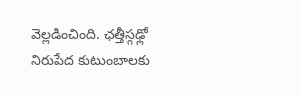వెల్లడించింది. ఛత్తీస్గఢ్లో నిరుపేద కుటుంబాలకు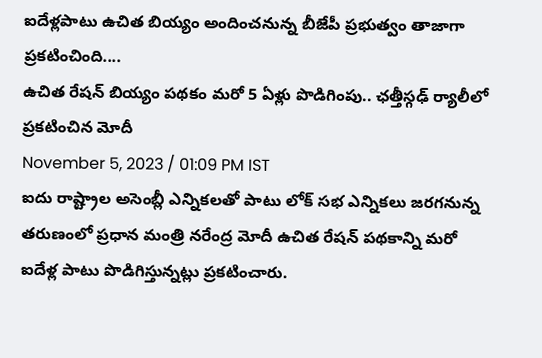ఐదేళ్లపాటు ఉచిత బియ్యం అందించనున్న బీజేపీ ప్రభుత్వం తాజాగా ప్రకటించింది....
ఉచిత రేషన్ బియ్యం పథకం మరో 5 ఏళ్లు పొడిగింపు.. ఛత్తీస్గఢ్ ర్యాలీలో ప్రకటించిన మోదీ
November 5, 2023 / 01:09 PM IST
ఐదు రాష్ట్రాల అసెంబ్లీ ఎన్నికలతో పాటు లోక్ సభ ఎన్నికలు జరగనున్న తరుణంలో ప్రధాన మంత్రి నరేంద్ర మోదీ ఉచిత రేషన్ పథకాన్ని మరో ఐదేళ్ల పాటు పొడిగిస్తున్నట్లు ప్రకటించారు.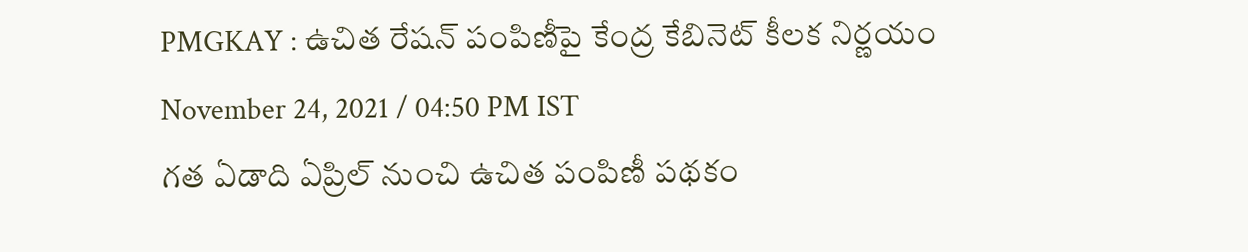PMGKAY : ఉచిత రేషన్ పంపిణీపై కేంద్ర కేబినెట్ కీలక నిర్ణయం
November 24, 2021 / 04:50 PM IST
గత ఏడాది ఏప్రిల్ నుంచి ఉచిత పంపిణీ పథకం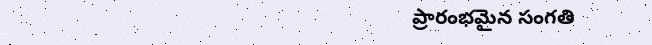ప్రారంభమైన సంగతి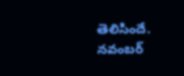తెలిసిందే. నవంబర్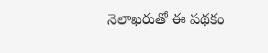నెలాఖరుతో ఈ పథకం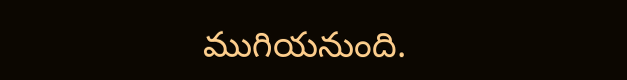ముగియనుంది.